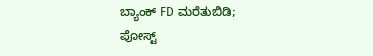ಬ್ಯಾಂಕ್ FD ಮರೆತುಬಿಡಿ; ಪೋಸ್ಟ್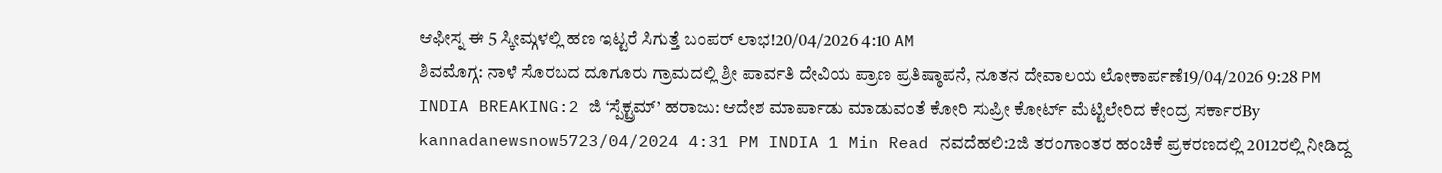ಆಫೀಸ್ನ ಈ 5 ಸ್ಕೀಮ್ಗಳಲ್ಲಿ ಹಣ ಇಟ್ಟರೆ ಸಿಗುತ್ತೆ ಬಂಪರ್ ಲಾಭ!20/04/2026 4:10 AM
ಶಿವಮೊಗ್ಗ: ನಾಳೆ ಸೊರಬದ ದೂಗೂರು ಗ್ರಾಮದಲ್ಲಿ ಶ್ರೀ ಪಾರ್ವತಿ ದೇವಿಯ ಪ್ರಾಣ ಪ್ರತಿಷ್ಠಾಪನೆ, ನೂತನ ದೇವಾಲಯ ಲೋಕಾರ್ಪಣೆ19/04/2026 9:28 PM
INDIA BREAKING:2 ಜಿ ‘ಸ್ಪೆಕ್ಟ್ರಮ್’ ಹರಾಜು: ಆದೇಶ ಮಾರ್ಪಾಡು ಮಾಡುವಂತೆ ಕೋರಿ ಸುಪ್ರೀ ಕೋರ್ಟ್ ಮೆಟ್ಟಿಲೇರಿದ ಕೇಂದ್ರ ಸರ್ಕಾರBy kannadanewsnow5723/04/2024 4:31 PM INDIA 1 Min Read ನವದೆಹಲಿ:2ಜಿ ತರಂಗಾಂತರ ಹಂಚಿಕೆ ಪ್ರಕರಣದಲ್ಲಿ 2012ರಲ್ಲಿ ನೀಡಿದ್ದ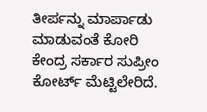ತೀರ್ಪನ್ನು ಮಾರ್ಪಾಡು ಮಾಡುವಂತೆ ಕೋರಿ ಕೇಂದ್ರ ಸರ್ಕಾರ ಸುಪ್ರೀಂ ಕೋರ್ಟ್ ಮೆಟ್ಟಿಲೇರಿದೆ.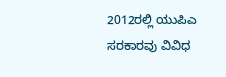2012ರಲ್ಲಿ ಯುಪಿಎ ಸರಕಾರವು ವಿವಿಧ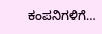ಕಂಪನಿಗಳಿಗೆ…